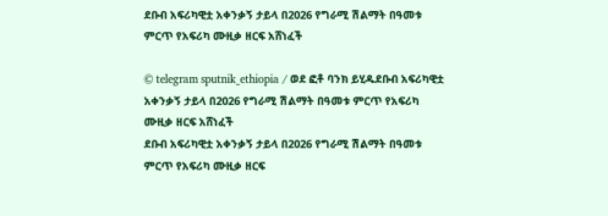ደቡብ አፍሪካዊቷ አቀንቃኝ ታይላ በ2026 የግራሚ ሽልማት በዓመቱ ምርጥ የአፍሪካ ሙዚቃ ዘርፍ አሸነፈች

© telegram sputnik_ethiopia / ወደ ፎቶ ባንክ ይሂዱደቡብ አፍሪካዊቷ አቀንቃኝ ታይላ በ2026 የግራሚ ሽልማት በዓመቱ ምርጥ የአፍሪካ ሙዚቃ ዘርፍ አሸነፈች
ደቡብ አፍሪካዊቷ አቀንቃኝ ታይላ በ2026 የግራሚ ሽልማት በዓመቱ ምርጥ የአፍሪካ ሙዚቃ ዘርፍ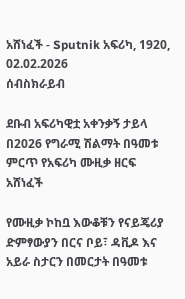አሸነፈች - Sputnik አፍሪካ, 1920, 02.02.2026
ሰብስክራይብ

ደቡብ አፍሪካዊቷ አቀንቃኝ ታይላ በ2026 የግራሚ ሽልማት በዓመቱ ምርጥ የአፍሪካ ሙዚቃ ዘርፍ አሸነፈች

የሙዚቃ ኮከቧ እውቆቹን የናይጄሪያ ድምፃውያን በርና ቦይ፣ ዳቪዶ እና አይራ ስታርን በመርታት በዓመቱ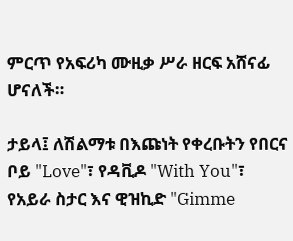ምርጥ የአፍሪካ ሙዚቃ ሥራ ዘርፍ አሸናፊ ሆናለች።

ታይላ፤ ለሽልማቱ በእጩነት የቀረቡትን የበርና ቦይ "Love"፣ የዳቪዶ "With You"፣ የአይራ ስታር እና ዊዝኪድ "Gimme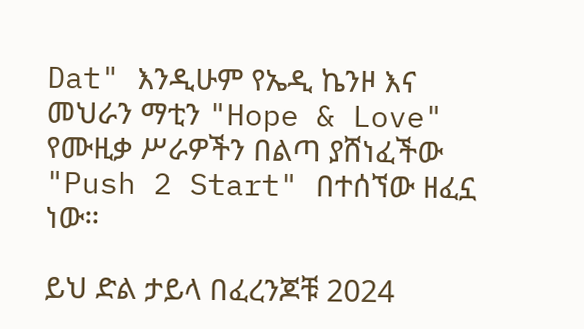Dat" እንዲሁም የኤዲ ኬንዞ እና መህራን ማቲን "Hope & Love" የሙዚቃ ሥራዎችን በልጣ ያሸነፈችው "Push 2 Start" በተሰኘው ዘፈኗ ነው።

ይህ ድል ታይላ በፈረንጆቹ 2024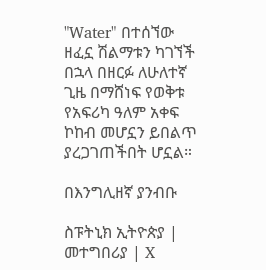"Water" በተሰኘው ዘፈኗ ሽልማቱን ካገኘች በኋላ በዘርፉ ለሁለተኛ ጊዜ በማሸነፍ የወቅቱ የአፍሪካ ዓለም አቀፍ ኮከብ መሆኗን ይበልጥ ያረጋገጠችበት ሆኗል።

በእንግሊዘኛ ያንብቡ

ስፑትኒክ ኢትዮጵያ | መተግበሪያ | X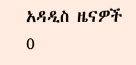አዳዲስ ዜናዎች
0